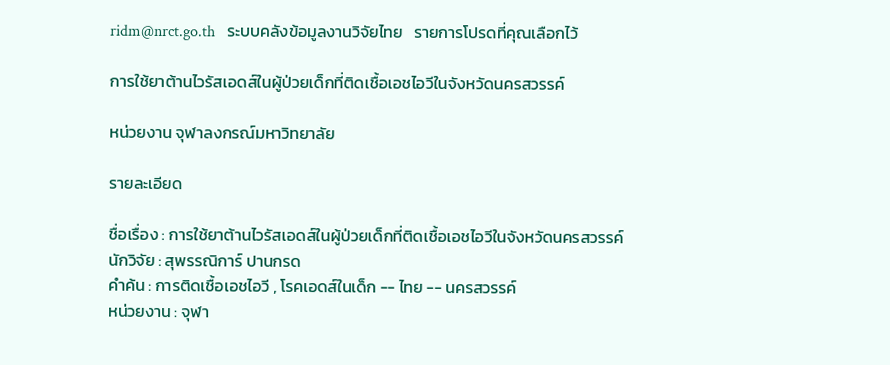ridm@nrct.go.th   ระบบคลังข้อมูลงานวิจัยไทย   รายการโปรดที่คุณเลือกไว้

การใช้ยาต้านไวรัสเอดส์ในผู้ป่วยเด็กที่ติดเชื้อเอชไอวีในจังหวัดนครสวรรค์

หน่วยงาน จุฬาลงกรณ์มหาวิทยาลัย

รายละเอียด

ชื่อเรื่อง : การใช้ยาต้านไวรัสเอดส์ในผู้ป่วยเด็กที่ติดเชื้อเอชไอวีในจังหวัดนครสวรรค์
นักวิจัย : สุพรรณิการ์ ปานกรด
คำค้น : การติดเชื้อเอชไอวี , โรคเอดส์ในเด็ก -- ไทย -- นครสวรรค์
หน่วยงาน : จุฬา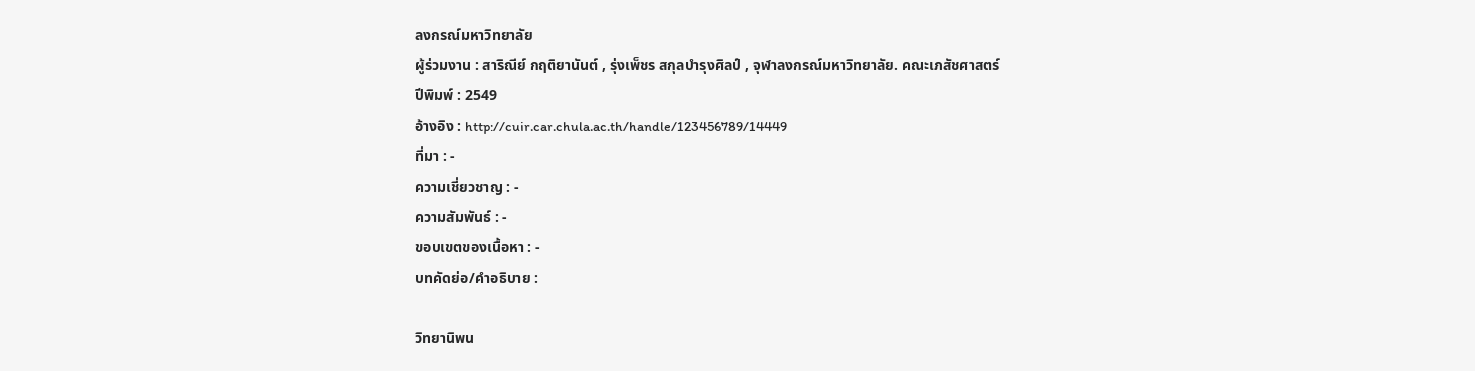ลงกรณ์มหาวิทยาลัย
ผู้ร่วมงาน : สาริณีย์ กฤติยานันต์ , รุ่งเพ็ชร สกุลบำรุงศิลป์ , จุฬาลงกรณ์มหาวิทยาลัย. คณะเภสัชศาสตร์
ปีพิมพ์ : 2549
อ้างอิง : http://cuir.car.chula.ac.th/handle/123456789/14449
ที่มา : -
ความเชี่ยวชาญ : -
ความสัมพันธ์ : -
ขอบเขตของเนื้อหา : -
บทคัดย่อ/คำอธิบาย :

วิทยานิพน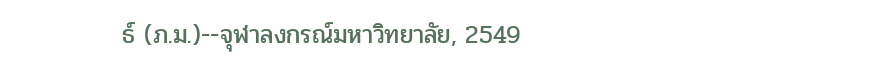ธ์ (ภ.ม.)--จุฬาลงกรณ์มหาวิทยาลัย, 2549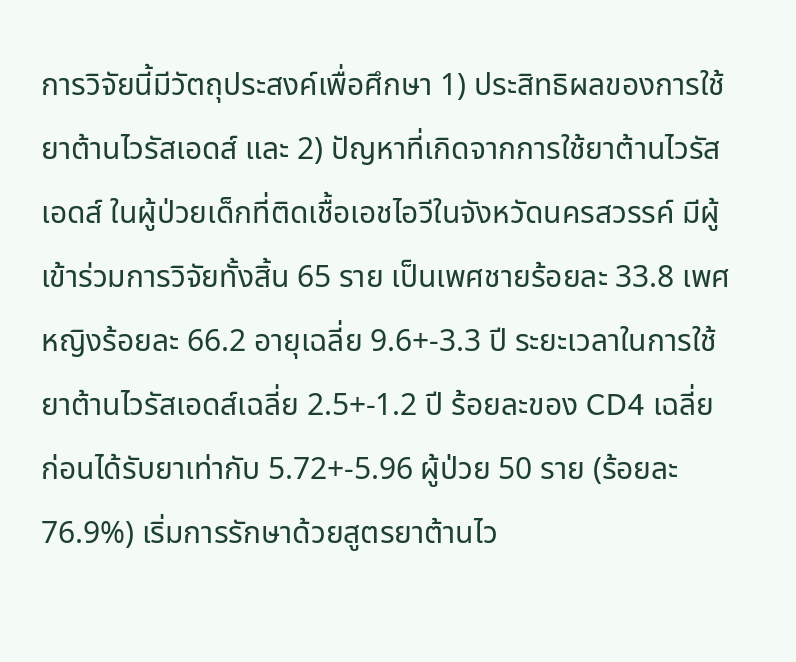การวิจัยนี้มีวัตถุประสงค์เพื่อศึกษา 1) ประสิทธิผลของการใช้ยาต้านไวรัสเอดส์ และ 2) ปัญหาที่เกิดจากการใช้ยาต้านไวรัสเอดส์ ในผู้ป่วยเด็กที่ติดเชื้อเอชไอวีในจังหวัดนครสวรรค์ มีผู้เข้าร่วมการวิจัยทั้งสิ้น 65 ราย เป็นเพศชายร้อยละ 33.8 เพศหญิงร้อยละ 66.2 อายุเฉลี่ย 9.6+-3.3 ปี ระยะเวลาในการใช้ยาต้านไวรัสเอดส์เฉลี่ย 2.5+-1.2 ปี ร้อยละของ CD4 เฉลี่ยก่อนได้รับยาเท่ากับ 5.72+-5.96 ผู้ป่วย 50 ราย (ร้อยละ 76.9%) เริ่มการรักษาด้วยสูตรยาต้านไว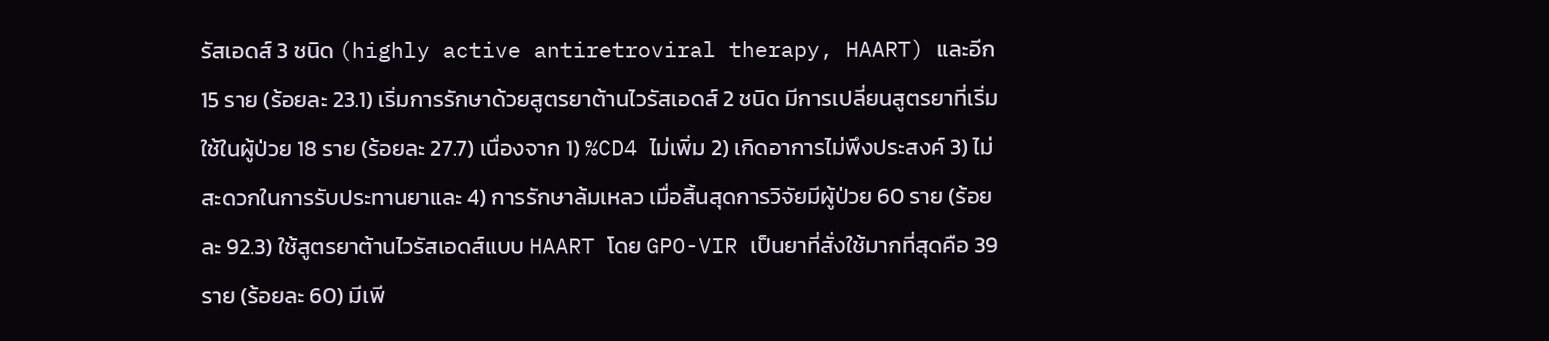รัสเอดส์ 3 ชนิด (highly active antiretroviral therapy, HAART) และอีก 15 ราย (ร้อยละ 23.1) เริ่มการรักษาด้วยสูตรยาต้านไวรัสเอดส์ 2 ชนิด มีการเปลี่ยนสูตรยาที่เริ่มใช้ในผู้ป่วย 18 ราย (ร้อยละ 27.7) เนื่องจาก 1) %CD4 ไม่เพิ่ม 2) เกิดอาการไม่พึงประสงค์ 3) ไม่สะดวกในการรับประทานยาและ 4) การรักษาล้มเหลว เมื่อสิ้นสุดการวิจัยมีผู้ป่วย 60 ราย (ร้อยละ 92.3) ใช้สูตรยาต้านไวรัสเอดส์แบบ HAART โดย GPO-VIR เป็นยาที่สั่งใช้มากที่สุดคือ 39 ราย (ร้อยละ 60) มีเพี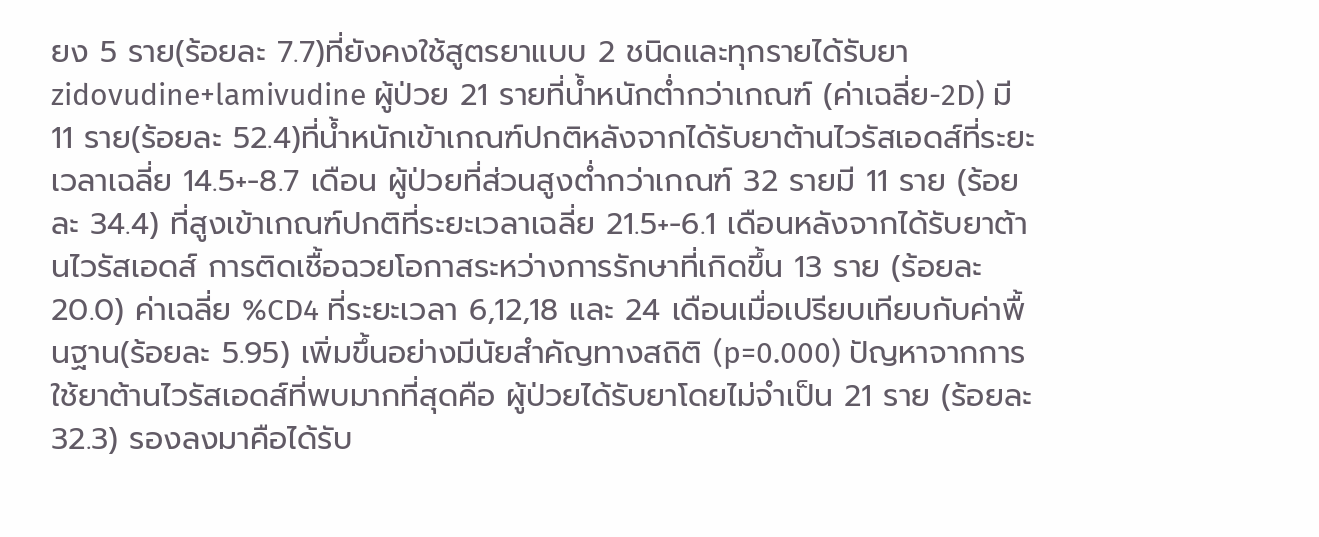ยง 5 ราย(ร้อยละ 7.7)ที่ยังคงใช้สูตรยาแบบ 2 ชนิดและทุกรายได้รับยา zidovudine+lamivudine ผู้ป่วย 21 รายที่น้ำหนักต่ำกว่าเกณฑ์ (ค่าเฉลี่ย-2D) มี 11 ราย(ร้อยละ 52.4)ที่น้ำหนักเข้าเกณฑ์ปกติหลังจากได้รับยาต้านไวรัสเอดส์ที่ระยะเวลาเฉลี่ย 14.5+-8.7 เดือน ผู้ป่วยที่ส่วนสูงต่ำกว่าเกณฑ์ 32 รายมี 11 ราย (ร้อยละ 34.4) ที่สูงเข้าเกณฑ์ปกติที่ระยะเวลาเฉลี่ย 21.5+-6.1 เดือนหลังจากได้รับยาต้านไวรัสเอดส์ การติดเชื้อฉวยโอกาสระหว่างการรักษาที่เกิดขึ้น 13 ราย (ร้อยละ 20.0) ค่าเฉลี่ย %CD4 ที่ระยะเวลา 6,12,18 และ 24 เดือนเมื่อเปรียบเทียบกับค่าพื้นฐาน(ร้อยละ 5.95) เพิ่มขึ้นอย่างมีนัยสำคัญทางสถิติ (p=0.000) ปัญหาจากการใช้ยาต้านไวรัสเอดส์ที่พบมากที่สุดคือ ผู้ป่วยได้รับยาโดยไม่จำเป็น 21 ราย (ร้อยละ 32.3) รองลงมาคือได้รับ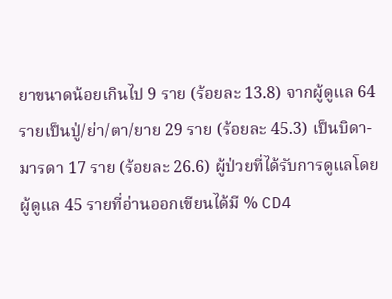ยาขนาดน้อยเกินไป 9 ราย (ร้อยละ 13.8) จากผู้ดูแล 64 รายเป็นปู่/ย่า/ตา/ยาย 29 ราย (ร้อยละ 45.3) เป็นบิดา-มารดา 17 ราย (ร้อยละ 26.6) ผู้ป่วยที่ได้รับการดูแลโดยผู้ดูแล 45 รายที่อ่านออกเขียนได้มี % CD4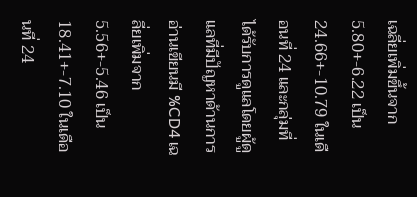เฉลี่ยเพิ่มขึ้นจาก 5.80+-6.22 เป็น 24.66+-10.79 ในเดือนที่ 24 และกลุ่มที่ ได้รับการดูแลโดยผู้ดูแลที่มีปัญหาด้านการอ่านเขียนมี %CD4 เฉลี่ยเพิ่มจาก 5.56+-5.46 เป็น 18.41+-7.10 ในเดือนที่ 24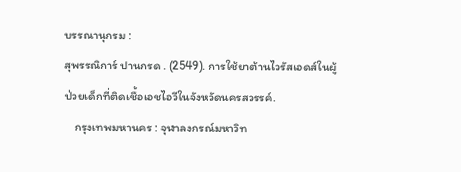บรรณานุกรม :
สุพรรณิการ์ ปานกรด . (2549). การใช้ยาต้านไวรัสเอดส์ในผู้ป่วยเด็กที่ติดเชื้อเอชไอวีในจังหวัดนครสวรรค์.
    กรุงเทพมหานคร : จุฬาลงกรณ์มหาวิท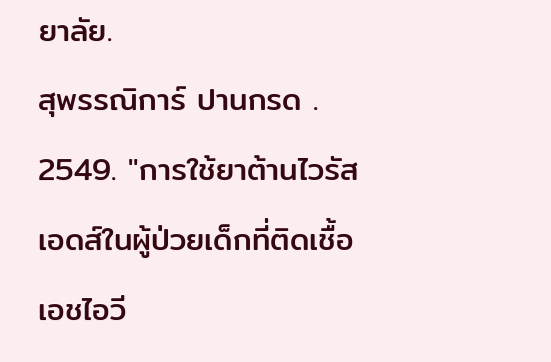ยาลัย.
สุพรรณิการ์ ปานกรด . 2549. "การใช้ยาต้านไวรัสเอดส์ในผู้ป่วยเด็กที่ติดเชื้อเอชไอวี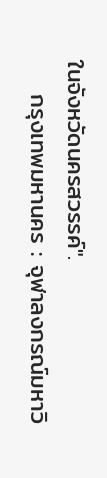ในจังหวัดนครสวรรค์".
    กรุงเทพมหานคร : จุฬาลงกรณ์มหาวิ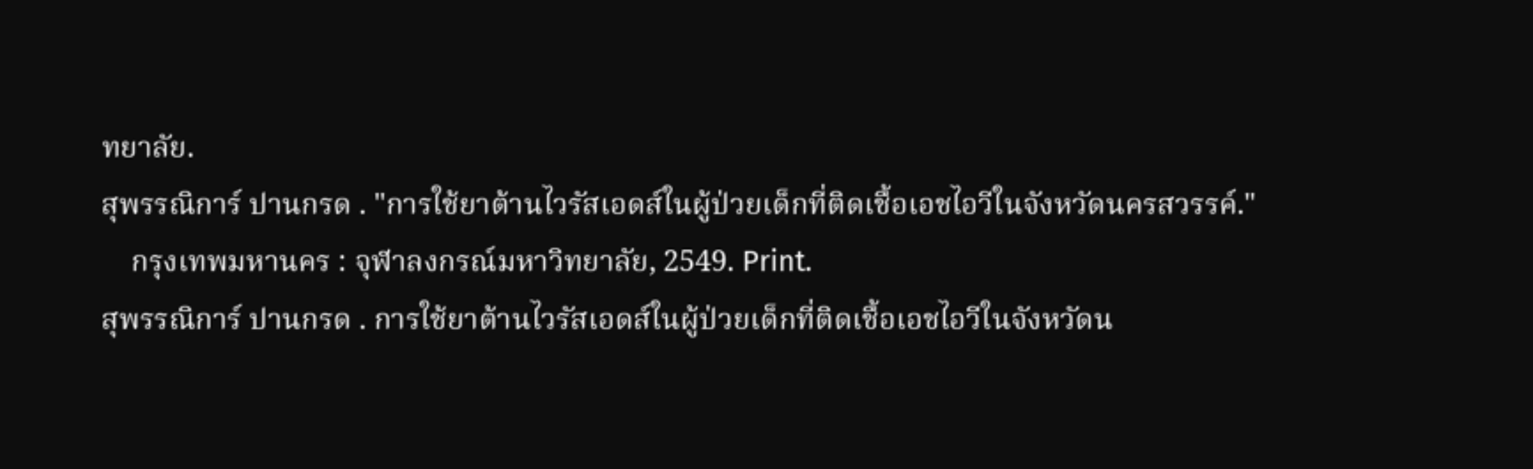ทยาลัย.
สุพรรณิการ์ ปานกรด . "การใช้ยาต้านไวรัสเอดส์ในผู้ป่วยเด็กที่ติดเชื้อเอชไอวีในจังหวัดนครสวรรค์."
    กรุงเทพมหานคร : จุฬาลงกรณ์มหาวิทยาลัย, 2549. Print.
สุพรรณิการ์ ปานกรด . การใช้ยาต้านไวรัสเอดส์ในผู้ป่วยเด็กที่ติดเชื้อเอชไอวีในจังหวัดน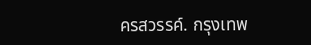ครสวรรค์. กรุงเทพ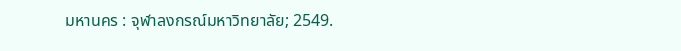มหานคร : จุฬาลงกรณ์มหาวิทยาลัย; 2549.